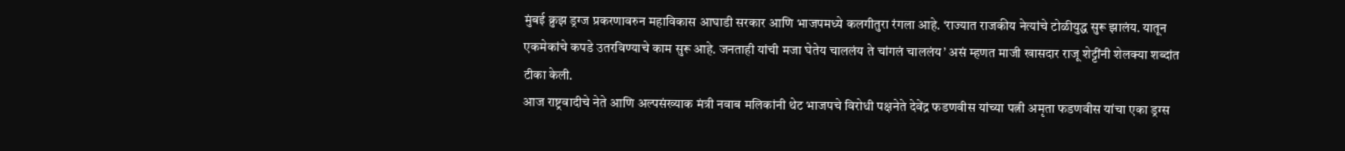मुंबई क्रुझ ड्रग्ज प्रकरणावरुन महाविकास आघाडी सरकार आणि भाजपमध्ये कलगीतुरा रंगला आहे. ‘राज्यात राजकीय नेत्यांचे टोळीयुद्ध सुरू झालंय. यातून एकमेकांचे कपडे उतरविण्याचे काम सुरू आहे. जनताही यांची मजा घेतेय चाललंय ते चांगलं चाललंय’ असं म्हणत माजी खासदार राजू शेट्टींनी शेलक्या शब्दांत टीका केली.
आज राष्ट्रवादीचे नेते आणि अल्पसंख्याक मंत्री नवाब मलिकांनी थेट भाजपचे विरोधी पक्षनेते देवेंद्र फडणवीस यांच्या पत्नी अमृता फडणवीस यांचा एका ड्रग्स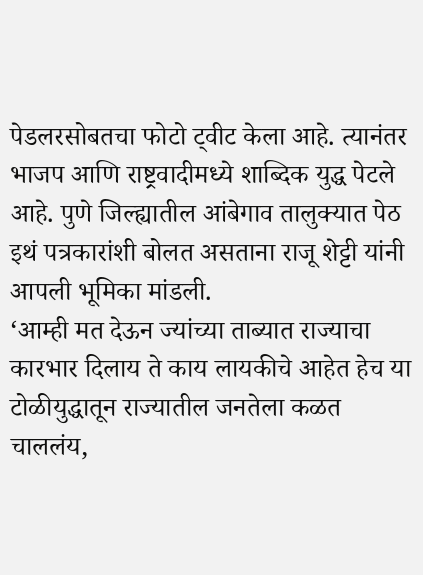पेडलरसोबतचा फोटो ट्वीट केला आहे. त्यानंतर भाजप आणि राष्ट्रवादीमध्ये शाब्दिक युद्ध पेटले आहे. पुणे जिल्ह्यातील आंबेगाव तालुक्यात पेठ इथं पत्रकारांशी बोलत असताना राजू शेट्टी यांनी आपली भूमिका मांडली.
‘आम्ही मत देऊन ज्यांच्या ताब्यात राज्याचा कारभार दिलाय ते काय लायकीचे आहेत हेच या टोळीयुद्धातून राज्यातील जनतेला कळत चाललंय,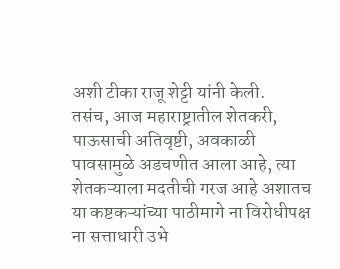अशी टीका राजू शेट्टी यांनी केली.
तसंच, आज महाराष्ट्रातील शेतकरी, पाऊसाची अतिवृष्टी, अवकाळी पावसामुळे अडचणीत आला आहे, त्या शेतकऱ्याला मदतीची गरज आहे अशातच या कष्टकऱ्यांच्या पाठीमागे ना विरोधीपक्ष ना सत्ताधारी उभे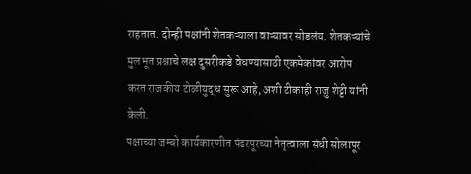राहतात. दोन्ही पक्षांनी शेतकऱ्याला वाऱ्यावर सोडलंय. शेतकऱ्यांचे मुलभूत प्रश्नाचे लक्ष दुसरीकडे वेधण्यासाठी एकमेकांवर आरोप करत राजकीय टोळीयुद्ध सुरू आहे, अशी टीकाही राजु शेट्टी यांनी केली.
पक्षाच्या जम्बो कार्यकारणीत पंढरपूरच्या नेतृत्वाला संधी सोलापूर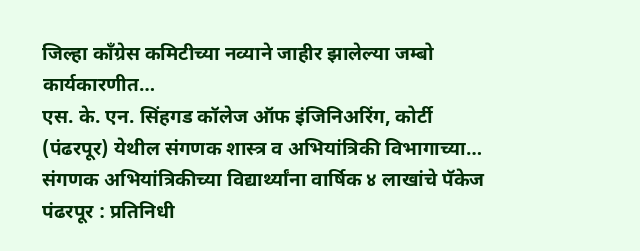जिल्हा काँग्रेस कमिटीच्या नव्याने जाहीर झालेल्या जम्बो कार्यकारणीत…
एस. के. एन. सिंहगड कॉलेज ऑफ इंजिनिअरिंग, कोर्टी (पंढरपूर) येथील संगणक शास्त्र व अभियांत्रिकी विभागाच्या…
संगणक अभियांत्रिकीच्या विद्यार्थ्यांना वार्षिक ४ लाखांचे पॅकेज पंढरपूर : प्रतिनिधी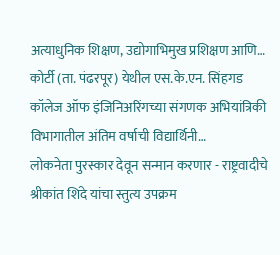अत्याधुनिक शिक्षण, उद्योगाभिमुख प्रशिक्षण आणि…
कोर्टी (ता. पंढरपूर) येथील एस.के.एन. सिंहगड कॉलेज ऑफ इंजिनिअरिंगच्या संगणक अभियांत्रिकी विभागातील अंतिम वर्षाची विद्यार्थिनी…
लोकनेता पुरस्कार देवून सन्मान करणार - राष्ट्रवादीचे श्रीकांत शिंदे यांचा स्तुत्य उपक्रम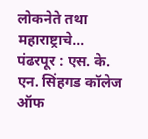लोकनेते तथा महाराष्ट्राचे…
पंढरपूर : एस. के. एन. सिंहगड कॉलेज ऑफ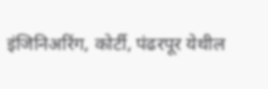इंजिनिअरिंग, कोर्टी, पंढरपूर येथील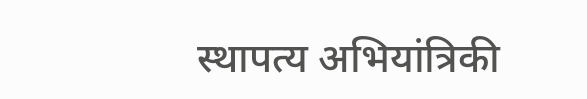स्थापत्य अभियांत्रिकी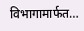विभागामार्फत…